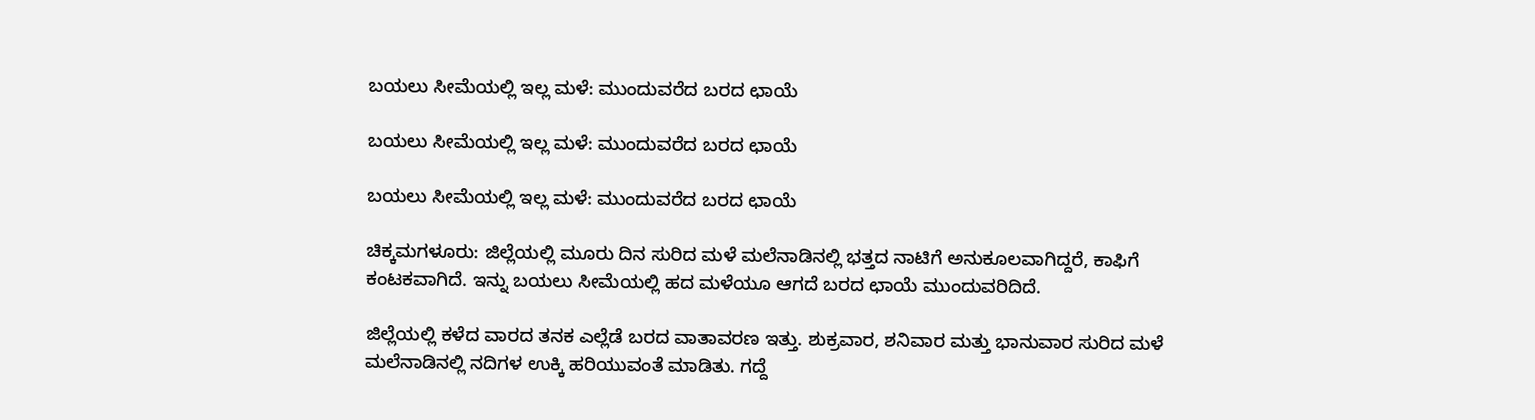ಬಯಲು ಸೀಮೆಯಲ್ಲಿ ಇಲ್ಲ ಮಳೆ: ಮುಂದುವರೆದ ಬರದ ಛಾಯೆ

ಬಯಲು ಸೀಮೆಯಲ್ಲಿ ಇಲ್ಲ ಮಳೆ: ಮುಂದುವರೆದ ಬರದ ಛಾಯೆ

ಬಯಲು ಸೀಮೆಯಲ್ಲಿ ಇಲ್ಲ ಮಳೆ: ಮುಂದುವರೆದ ಬರದ ಛಾಯೆ

ಚಿಕ್ಕಮಗಳೂರು: ಜಿಲ್ಲೆಯಲ್ಲಿ ಮೂರು ದಿನ ಸುರಿದ ಮಳೆ ಮಲೆನಾಡಿನಲ್ಲಿ ಭತ್ತದ ನಾಟಿಗೆ ಅನುಕೂಲವಾಗಿದ್ದರೆ, ಕಾಫಿಗೆ ಕಂಟಕವಾಗಿದೆ. ಇನ್ನು ಬಯಲು ಸೀಮೆಯಲ್ಲಿ ಹದ ಮಳೆಯೂ ಆಗದೆ ಬರದ ಛಾಯೆ ಮುಂದುವರಿದಿದೆ.

ಜಿಲ್ಲೆಯಲ್ಲಿ ಕಳೆದ ವಾರದ ತನಕ ಎಲ್ಲೆಡೆ ಬರದ ವಾತಾವರಣ ಇತ್ತು. ಶುಕ್ರವಾರ, ಶನಿವಾರ ಮತ್ತು ಭಾನುವಾರ ಸುರಿದ ಮಳೆ ಮಲೆನಾಡಿನಲ್ಲಿ ನದಿಗಳ ಉಕ್ಕಿ ಹರಿಯುವಂತೆ ಮಾಡಿತು. ಗದ್ದೆ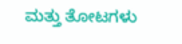ಮತ್ತು ತೋಟಗಳು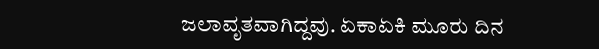ಜಲಾವೃತವಾಗಿದ್ದವು. ಏಕಾಏಕಿ ಮೂರು ದಿನ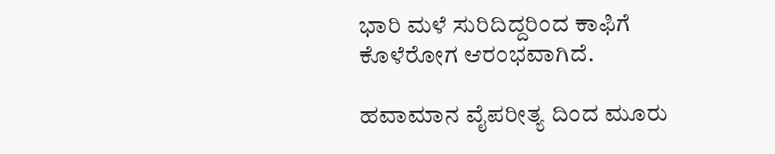ಭಾರಿ ಮಳೆ ಸುರಿದಿದ್ದರಿಂದ ಕಾಫಿಗೆ ಕೊಳೆರೋಗ ಆರಂಭವಾಗಿದೆ.

ಹವಾಮಾನ ವೈಪರೀತ್ಯ ದಿಂದ ಮೂರು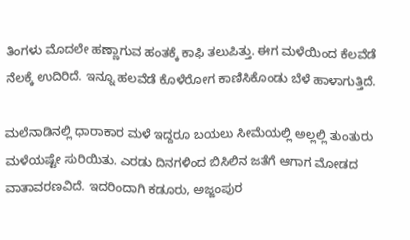ತಿಂಗಳು ಮೊದಲೇ ಹಣ್ಣಾಗುವ ಹಂತಕ್ಕೆ ಕಾಫಿ ತಲುಪಿತ್ತು. ಈಗ ಮಳೆಯಿಂದ ಕೆಲವೆಡೆ ನೆಲಕ್ಕೆ ಉದಿರಿದೆ. ಇನ್ನೂ ಹಲವೆಡೆ ಕೊಳೆರೋಗ ಕಾಣಿಸಿಕೊಂಡು ಬೆಳೆ ಹಾಳಾಗುತ್ತಿದೆ.

ಮಲೆನಾಡಿನಲ್ಲಿ ಧಾರಾಕಾರ ಮಳೆ ಇದ್ದರೂ ಬಯಲು ಸೀಮೆಯಲ್ಲಿ ಅಲ್ಲಲ್ಲಿ ತುಂತುರು ಮಳೆಯಷ್ಟೇ ಸುರಿಯಿತು. ಎರಡು ದಿನಗಳಿಂದ ಬಿಸಿಲಿನ ಜತೆಗೆ ಆಗಾಗ ಮೋಡದ ವಾತಾವರಣವಿದೆ. ಇದರಿಂದಾಗಿ ಕಡೂರು, ಅಜ್ಜಂಪುರ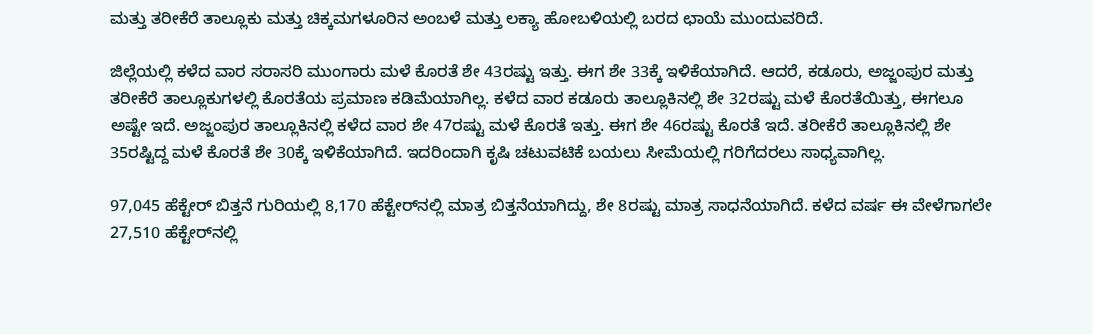ಮತ್ತು ತರೀಕೆರೆ ತಾಲ್ಲೂಕು ಮತ್ತು ಚಿಕ್ಕಮಗಳೂರಿನ ಅಂಬಳೆ ಮತ್ತು ಲಕ್ಯಾ ಹೋಬಳಿಯಲ್ಲಿ ಬರದ ಛಾಯೆ ಮುಂದುವರಿದೆ.

ಜಿಲ್ಲೆಯಲ್ಲಿ ಕಳೆದ ವಾರ ಸರಾಸರಿ ಮುಂಗಾರು ಮಳೆ ಕೊರತೆ ಶೇ 43ರಷ್ಟು ಇತ್ತು. ಈಗ ಶೇ 33ಕ್ಕೆ ಇಳಿಕೆಯಾಗಿದೆ. ಆದರೆ, ಕಡೂರು, ಅಜ್ಜಂಪುರ ಮತ್ತು ತರೀಕೆರೆ ತಾಲ್ಲೂಕುಗಳಲ್ಲಿ ಕೊರತೆಯ ಪ್ರಮಾಣ ಕಡಿಮೆಯಾಗಿಲ್ಲ. ಕಳೆದ ವಾರ ಕಡೂರು ತಾಲ್ಲೂಕಿನಲ್ಲಿ ಶೇ 32ರಷ್ಟು ಮಳೆ ಕೊರತೆಯಿತ್ತು, ಈಗಲೂ ಅಷ್ಟೇ ಇದೆ. ಅಜ್ಜಂಪುರ ತಾಲ್ಲೂಕಿನಲ್ಲಿ ಕಳೆದ ವಾರ ಶೇ 47ರಷ್ಟು ಮಳೆ ಕೊರತೆ ಇತ್ತು. ಈಗ ಶೇ 46ರಷ್ಟು ಕೊರತೆ ಇದೆ. ತರೀಕೆರೆ ತಾಲ್ಲೂಕಿನಲ್ಲಿ ಶೇ 35ರಷ್ಟಿದ್ದ ಮಳೆ ಕೊರತೆ ಶೇ 30ಕ್ಕೆ ಇಳಿಕೆಯಾಗಿದೆ. ಇದರಿಂದಾಗಿ ಕೃಷಿ ಚಟುವಟಿಕೆ ಬಯಲು ಸೀಮೆಯಲ್ಲಿ ಗರಿಗೆದರಲು ಸಾಧ್ಯವಾಗಿಲ್ಲ.

97,045 ಹೆಕ್ಟೇರ್ ಬಿತ್ತನೆ ಗುರಿಯಲ್ಲಿ 8,170 ಹೆಕ್ಟೇರ್‌ನಲ್ಲಿ ಮಾತ್ರ ಬಿತ್ತನೆಯಾಗಿದ್ದು, ಶೇ 8ರಷ್ಟು ಮಾತ್ರ ಸಾಧನೆಯಾಗಿದೆ. ಕಳೆದ ವರ್ಷ ಈ ವೇಳೆಗಾಗಲೇ 27,510 ಹೆಕ್ಟೇರ್‌ನಲ್ಲಿ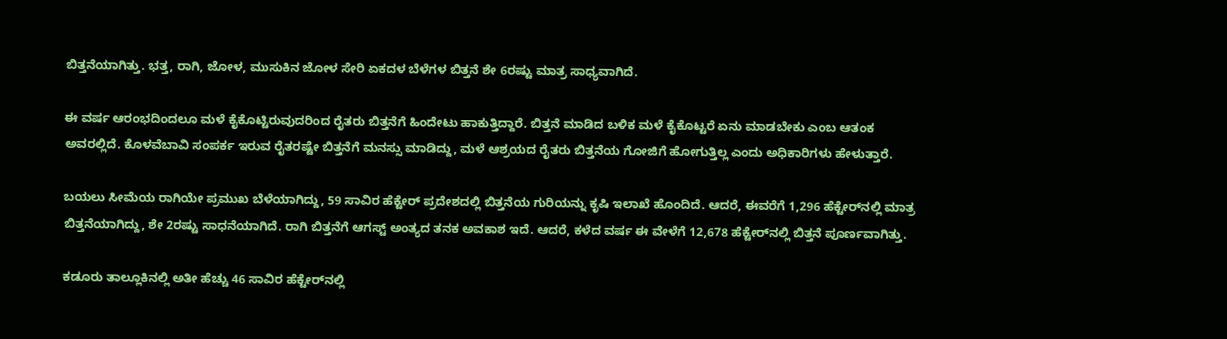ಬಿತ್ತನೆಯಾಗಿತ್ತು. ಭತ್ತ, ರಾಗಿ, ಜೋಳ, ಮುಸುಕಿನ ಜೋಳ ಸೇರಿ ಏಕದಳ ಬೆಳೆಗಳ ಬಿತ್ತನೆ ಶೇ 6ರಷ್ಟು ಮಾತ್ರ ಸಾಧ್ಯವಾಗಿದೆ.

ಈ ವರ್ಷ ಆರಂಭದಿಂದಲೂ ಮಳೆ ಕೈಕೊಟ್ಟಿರುವುದರಿಂದ ರೈತರು ಬಿತ್ತನೆಗೆ ಹಿಂದೇಟು ಹಾಕುತ್ತಿದ್ದಾರೆ. ಬಿತ್ತನೆ ಮಾಡಿದ ಬಳಿಕ ಮಳೆ ಕೈಕೊಟ್ಟರೆ ಏನು ಮಾಡಬೇಕು ಎಂಬ ಆತಂಕ ಅವರಲ್ಲಿದೆ. ಕೊಳವೆಬಾವಿ ಸಂಪರ್ಕ ಇರುವ ರೈತರಷ್ಟೇ ಬಿತ್ತನೆಗೆ ಮನಸ್ಸು ಮಾಡಿದ್ದು, ಮಳೆ ಆಶ್ರಯದ ರೈತರು ಬಿತ್ತನೆಯ ಗೋಜಿಗೆ ಹೋಗುತ್ತಿಲ್ಲ ಎಂದು ಅಧಿಕಾರಿಗಳು ಹೇಳುತ್ತಾರೆ.

ಬಯಲು ಸೀಮೆಯ ರಾಗಿಯೇ ಪ್ರಮುಖ ಬೆಳೆಯಾಗಿದ್ದು, 59 ಸಾವಿರ ಹೆಕ್ಟೇರ್ ಪ್ರದೇಶದಲ್ಲಿ ಬಿತ್ತನೆಯ ಗುರಿಯನ್ನು ಕೃಷಿ ಇಲಾಖೆ ಹೊಂದಿದೆ. ಆದರೆ, ಈವರೆಗೆ 1,296 ಹೆಕ್ಟೇರ್‌ನಲ್ಲಿ ಮಾತ್ರ ಬಿತ್ತನೆಯಾಗಿದ್ದು, ಶೇ 2ರಷ್ಟು ಸಾಧನೆಯಾಗಿದೆ. ರಾಗಿ ಬಿತ್ತನೆಗೆ ಆಗಸ್ಟ್‌ ಅಂತ್ಯದ ತನಕ ಅವಕಾಶ ಇದೆ. ಆದರೆ, ಕಳೆದ ವರ್ಷ ಈ ವೇಳೆಗೆ 12,678 ಹೆಕ್ಟೇರ್‌ನಲ್ಲಿ ಬಿತ್ತನೆ ಪೂರ್ಣವಾಗಿತ್ತು.

ಕಡೂರು ತಾಲ್ಲೂಕಿನಲ್ಲಿ ಅತೀ ಹೆಚ್ಚು 46 ಸಾವಿರ ಹೆಕ್ಟೇರ್‌ನಲ್ಲಿ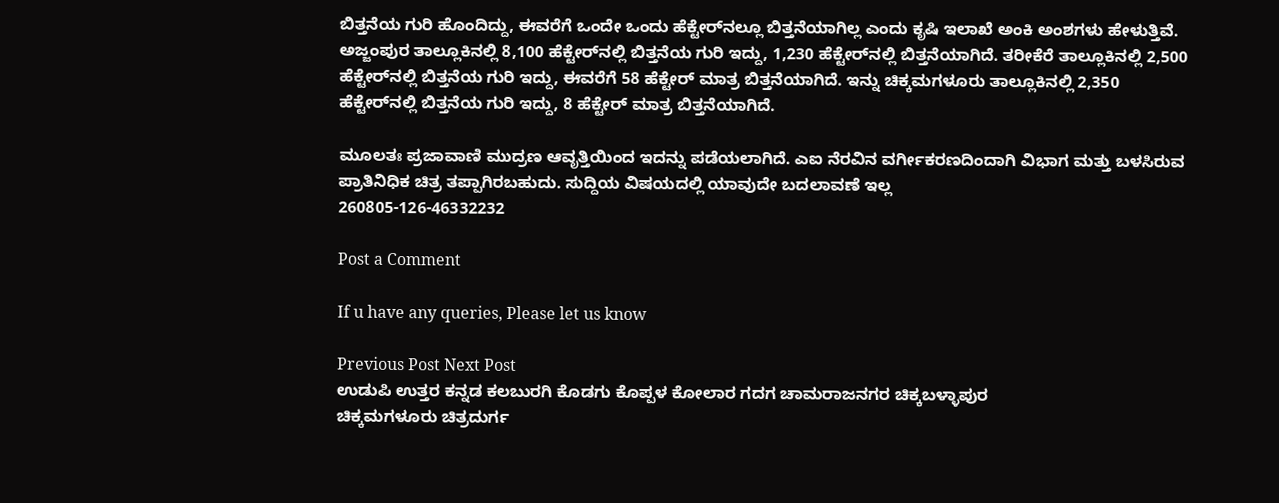ಬಿತ್ತನೆಯ ಗುರಿ ಹೊಂದಿದ್ದು, ಈವರೆಗೆ ಒಂದೇ ಒಂದು ಹೆಕ್ಟೇರ್‌ನಲ್ಲೂ ಬಿತ್ತನೆಯಾಗಿಲ್ಲ ಎಂದು ಕೃಷಿ ಇಲಾಖೆ ಅಂಕಿ ಅಂಶಗಳು ಹೇಳುತ್ತಿವೆ. ಅಜ್ಜಂಪುರ ತಾಲ್ಲೂಕಿನಲ್ಲಿ 8,100 ಹೆಕ್ಟೇರ್‌ನಲ್ಲಿ ಬಿತ್ತನೆಯ ಗುರಿ ಇದ್ದು, 1,230 ಹೆಕ್ಟೇರ್‌ನಲ್ಲಿ ಬಿತ್ತನೆಯಾಗಿದೆ. ತರೀಕೆರೆ ತಾಲ್ಲೂಕಿನಲ್ಲಿ 2,500 ಹೆಕ್ಟೇರ್‌ನಲ್ಲಿ ಬಿತ್ತನೆಯ ಗುರಿ ಇದ್ದು, ಈವರೆಗೆ 58 ಹೆಕ್ಟೇರ್ ಮಾತ್ರ ಬಿತ್ತನೆಯಾಗಿದೆ. ಇನ್ನು ಚಿಕ್ಕಮಗಳೂರು ತಾಲ್ಲೂಕಿನಲ್ಲಿ 2,350 ಹೆಕ್ಟೇರ್‌ನಲ್ಲಿ ಬಿತ್ತನೆಯ ಗುರಿ ಇದ್ದು, 8 ಹೆಕ್ಟೇರ್ ಮಾತ್ರ ಬಿತ್ತನೆಯಾಗಿದೆ.

ಮೂಲತಃ ಪ್ರಜಾವಾಣಿ ಮುದ್ರಣ ಆವೃತ್ತಿಯಿಂದ ಇದನ್ನು ಪಡೆಯಲಾಗಿದೆ. ಎಐ ನೆರವಿನ ವರ್ಗೀಕರಣದಿಂದಾಗಿ ವಿಭಾಗ ಮತ್ತು ಬಳಸಿರುವ ಪ್ರಾತಿನಿಧಿಕ ಚಿತ್ರ ತಪ್ಪಾಗಿರಬಹುದು. ಸುದ್ದಿಯ ವಿಷಯದಲ್ಲಿ ಯಾವುದೇ ಬದಲಾವಣೆ ಇಲ್ಲ
260805-126-46332232

Post a Comment

If u have any queries, Please let us know

Previous Post Next Post
ಉಡುಪಿ ಉತ್ತರ ಕನ್ನಡ ಕಲಬುರಗಿ ಕೊಡಗು ಕೊಪ್ಪಳ ಕೋಲಾರ ಗದಗ ಚಾಮರಾಜನಗರ ಚಿಕ್ಕಬಳ್ಳಾಪುರ
ಚಿಕ್ಕಮಗಳೂರು ಚಿತ್ರದುರ್ಗ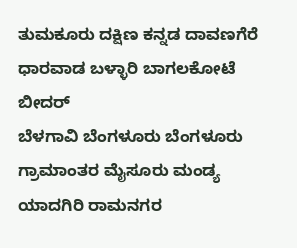ತುಮಕೂರು ದಕ್ಷಿಣ ಕನ್ನಡ ದಾವಣಗೆರೆ ಧಾರವಾಡ ಬಳ್ಳಾರಿ ಬಾಗಲಕೋಟೆ ಬೀದರ್
ಬೆಳಗಾವಿ ಬೆಂಗಳೂರು ಬೆಂಗಳೂರು ಗ್ರಾಮಾಂತರ ಮೈಸೂರು ಮಂಡ್ಯ ಯಾದಗಿರಿ ರಾಮನಗರ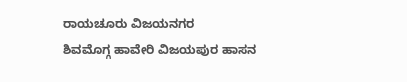ರಾಯಚೂರು ವಿಜಯನಗರ
ಶಿವಮೊಗ್ಗ ಹಾವೇರಿ ವಿಜಯಪುರ ಹಾಸನ